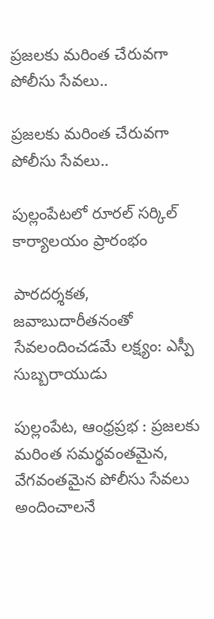ప్రజలకు మరింత చేరువగా పోలీసు సేవలు..

ప్రజలకు మరింత చేరువగా పోలీసు సేవలు..

పుల్లంపేటలో రూరల్ సర్కిల్ కార్యాలయం ప్రారంభం

పారదర్శకత, జవాబుదారీతనంతో సేవలందించడమే లక్ష్యం: ఎస్పీ సుబ్బరాయుడు

పుల్లంపేట, ఆంధ్రప్రభ : ప్రజలకు మరింత సమర్థవంతమైన, వేగవంతమైన పోలీసు సేవలు అందించాలనే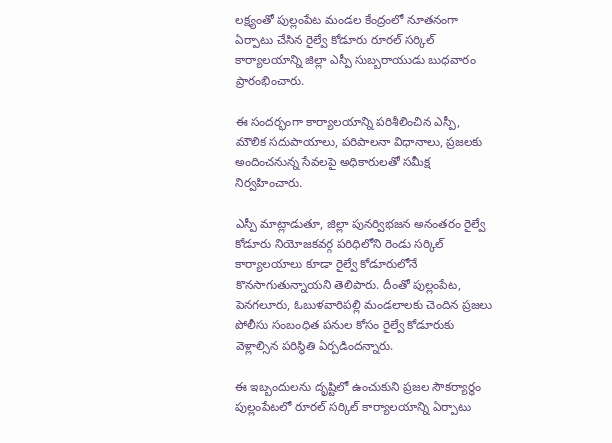లక్ష్యంతో పుల్లంపేట మండల కేంద్రంలో నూతనంగా ఏర్పాటు చేసిన రైల్వే కోడూరు రూరల్ సర్కిల్ కార్యాలయాన్ని జిల్లా ఎస్పీ సుబ్బరాయుడు బుధవారం ప్రారంభించారు.

ఈ సందర్భంగా కార్యాలయాన్ని పరిశీలించిన ఎస్పీ, మౌలిక సదుపాయాలు, పరిపాలనా విధానాలు, ప్రజలకు అందించనున్న సేవలపై అధికారులతో సమీక్ష నిర్వహించారు.

ఎస్పీ మాట్లాడుతూ, జిల్లా పునర్విభజన అనంతరం రైల్వే కోడూరు నియోజకవర్గ పరిధిలోని రెండు సర్కిల్ కార్యాలయాలు కూడా రైల్వే కోడూరులోనే కొనసాగుతున్నాయని తెలిపారు. దీంతో పుల్లంపేట, పెనగలూరు, ఓబుళవారిపల్లి మండలాలకు చెందిన ప్రజలు పోలీసు సంబంధిత పనుల కోసం రైల్వే కోడూరుకు వెళ్లాల్సిన పరిస్థితి ఏర్పడిందన్నారు.

ఈ ఇబ్బందులను దృష్టిలో ఉంచుకుని ప్రజల సౌకర్యార్థం పుల్లంపేటలో రూరల్ సర్కిల్ కార్యాలయాన్ని ఏర్పాటు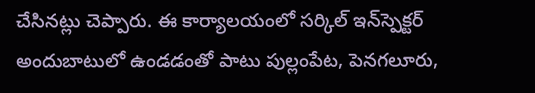చేసినట్లు చెప్పారు. ఈ కార్యాలయంలో సర్కిల్ ఇన్‌స్పెక్టర్ అందుబాటులో ఉండడంతో పాటు పుల్లంపేట, పెనగలూరు,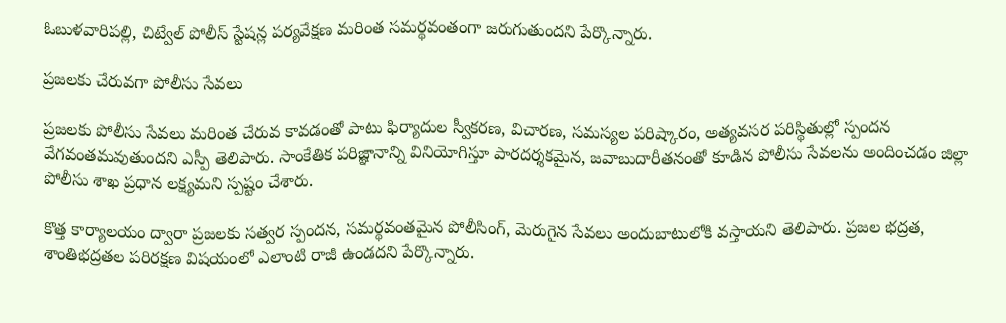ఓబుళవారిపల్లి, చిట్వేల్ పోలీస్ స్టేషన్ల పర్యవేక్షణ మరింత సమర్థవంతంగా జరుగుతుందని పేర్కొన్నారు.

ప్రజలకు చేరువగా పోలీసు సేవలు

ప్రజలకు పోలీసు సేవలు మరింత చేరువ కావడంతో పాటు ఫిర్యాదుల స్వీకరణ, విచారణ, సమస్యల పరిష్కారం, అత్యవసర పరిస్థితుల్లో స్పందన వేగవంతమవుతుందని ఎస్పీ తెలిపారు. సాంకేతిక పరిజ్ఞానాన్ని వినియోగిస్తూ పారదర్శకమైన, జవాబుదారీతనంతో కూడిన పోలీసు సేవలను అందించడం జిల్లా పోలీసు శాఖ ప్రధాన లక్ష్యమని స్పష్టం చేశారు.

కొత్త కార్యాలయం ద్వారా ప్రజలకు సత్వర స్పందన, సమర్థవంతమైన పోలీసింగ్, మెరుగైన సేవలు అందుబాటులోకి వస్తాయని తెలిపారు. ప్రజల భద్రత, శాంతిభద్రతల పరిరక్షణ విషయంలో ఎలాంటి రాజీ ఉండదని పేర్కొన్నారు.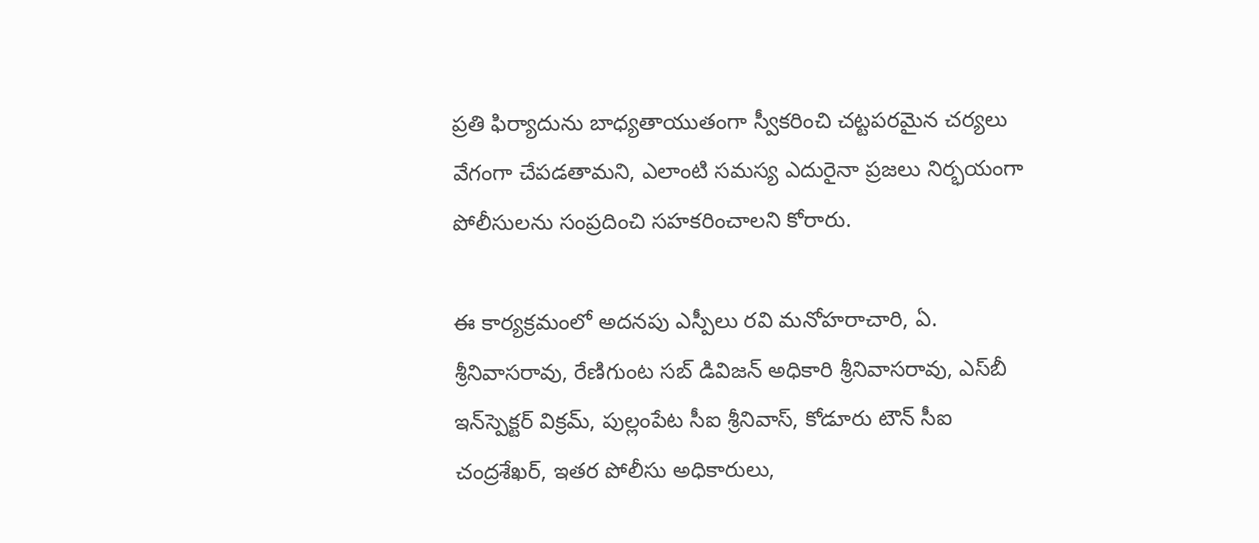ప్రతి ఫిర్యాదును బాధ్యతాయుతంగా స్వీకరించి చట్టపరమైన చర్యలు వేగంగా చేపడతామని, ఎలాంటి సమస్య ఎదురైనా ప్రజలు నిర్భయంగా పోలీసులను సంప్రదించి సహకరించాలని కోరారు.

ఈ కార్యక్రమంలో అదనపు ఎస్పీలు రవి మనోహరాచారి, ఏ. శ్రీనివాసరావు, రేణిగుంట సబ్ డివిజన్ అధికారి శ్రీనివాసరావు, ఎస్‌బీ ఇన్‌స్పెక్టర్ విక్రమ్, పుల్లంపేట సీఐ శ్రీనివాస్, కోడూరు టౌన్ సీఐ చంద్రశేఖర్, ఇతర పోలీసు అధికారులు,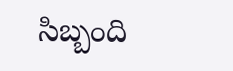సిబ్బంది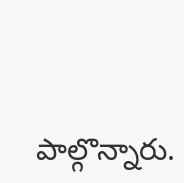పాల్గొన్నారు.